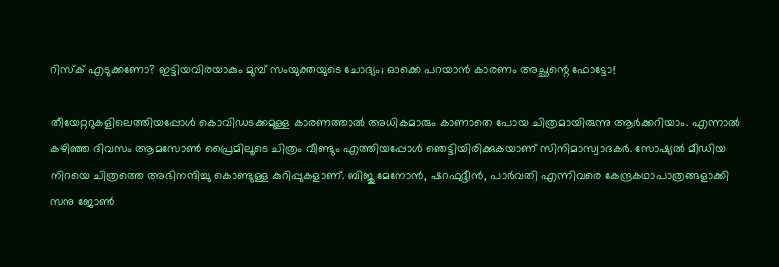റിസ്‌ക് എടുക്കണോ? ഇട്ടിയവിരയാകും മുമ്പ് സംയുക്തയുടെ ചോദ്യം; ഓക്കെ പറയാന്‍ കാരണം അച്ഛന്റെ ഫോട്ടോ!

തീയേറ്ററുകളിലെത്തിയപ്പോള്‍ കൊവിഡടക്കമുള്ള കാരണത്താല്‍ അധികമാരും കാണാതെ പോയ ചിത്രമായിരുന്നു ആര്‍ക്കറിയാം. എന്നാല്‍ കഴിഞ്ഞ ദിവസം ആമസോണ്‍ പ്രൈമിലൂടെ ചിത്രം വീണ്ടും എത്തിയപ്പോള്‍ ഞെട്ടിയിരിക്കുകയാണ് സിനിമാസ്വാദകര്‍. സോഷ്യല്‍ മീഡിയ നിറയെ ചിത്രത്തെ അഭിനന്ദിച്ചു കൊണ്ടുള്ള കുറിപ്പുകളാണ്. ബിജു മേനോന്‍, ഷറഫുദ്ദീന്‍, പാര്‍വതി എന്നിവരെ കേന്ദ്രകഥാപാത്രങ്ങളാക്കി സനു ജോണ്‍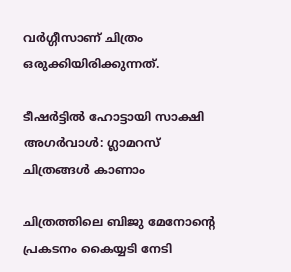വര്‍ഗ്ഗീസാണ് ചിത്രം ഒരുക്കിയിരിക്കുന്നത്.

ടീഷര്‍ട്ടില്‍ ഹോട്ടായി സാക്ഷി അഗര്‍വാള്‍: ഗ്ലാമറസ് ചിത്രങ്ങള്‍ കാണാം

ചിത്രത്തിലെ ബിജു മേനോന്റെ പ്രകടനം കൈയ്യടി നേടി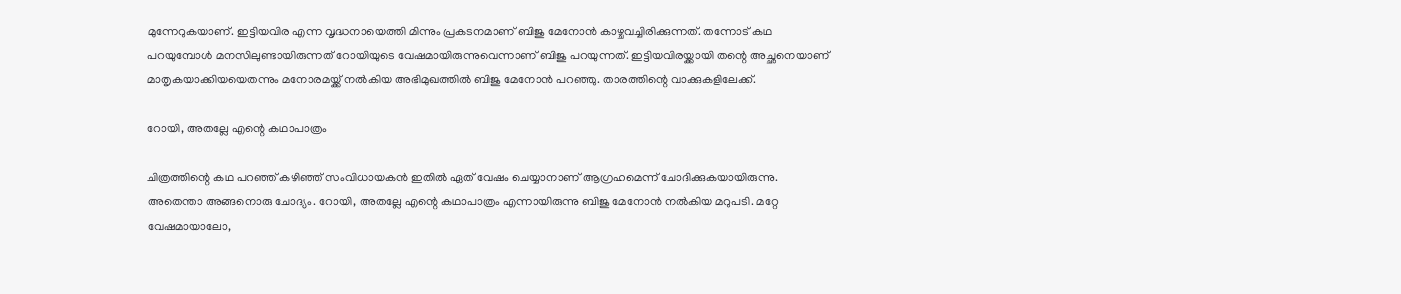മുന്നേറുകയാണ്. ഇട്ടിയവിര എന്ന വൃദ്ധനായെത്തി മിന്നും പ്രകടനമാണ് ബിജു മേനോന്‍ കാഴ്ചവച്ചിരിക്കുന്നത്. തന്നോട് കഥ പറയുമ്പോള്‍ മനസിലുണ്ടായിരുന്നത് റോയിയുടെ വേഷമായിരുന്നുവെന്നാണ് ബിജു പറയുന്നത്. ഇട്ടിയവിരയ്ക്കായി തന്റെ അച്ഛനെയാണ് മാതൃകയാക്കിയയെതന്നും മനോരമയ്ക്ക് നല്‍കിയ അഭിമുഖത്തില്‍ ബിജു മേനോന്‍ പറഞ്ഞു. താരത്തിന്റെ വാക്കുകളിലേക്ക്.

റോയി, അതല്ലേ എന്റെ കഥാപാത്രം

ചിത്രത്തിന്റെ കഥ പറഞ്ഞ് കഴിഞ്ഞ് സംവിധായകന്‍ ഇതില്‍ ഏത് വേഷം ചെയ്യാനാണ് ആഗ്രഹമെന്ന് ചോദിക്കുകയായിരുന്നു. അതെന്താ അങ്ങനൊരു ചോദ്യം. റോയി, അതല്ലേ എന്റെ കഥാപാത്രം എന്നായിരുന്നു ബിജു മേനോന്‍ നല്‍കിയ മറുപടി. മറ്റേ വേഷമായാലോ,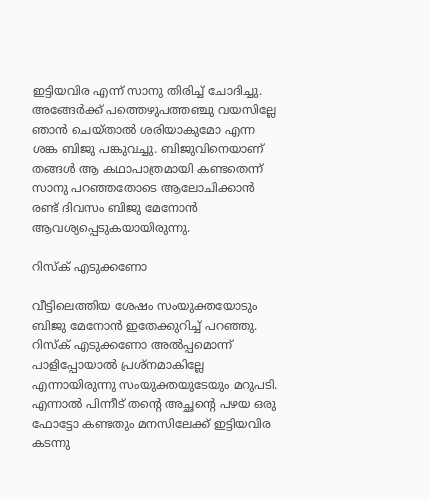ഇട്ടിയവിര എന്ന് സാനു തിരിച്ച് ചോദിച്ചു. അങ്ങേര്‍ക്ക് പത്തെഴുപത്തഞ്ചു വയസില്ലേ ഞാന്‍ ചെയ്താല്‍ ശരിയാകുമോ എന്ന ശങ്ക ബിജു പങ്കുവച്ചു. ബിജുവിനെയാണ് തങ്ങള്‍ ആ കഥാപാത്രമായി കണ്ടതെന്ന് സാനു പറഞ്ഞതോടെ ആലോചിക്കാന്‍ രണ്ട് ദിവസം ബിജു മേനോന്‍ ആവശ്യപ്പെടുകയായിരുന്നു.

റിസ്‌ക് എടുക്കണോ

വീട്ടിലെത്തിയ ശേഷം സംയുക്തയോടും ബിജു മേനോന്‍ ഇതേക്കുറിച്ച് പറഞ്ഞു. റിസ്‌ക് എടുക്കണോ അല്‍പ്പമൊന്ന് പാളിപ്പോയാല്‍ പ്രശ്‌നമാകില്ലേ എന്നായിരുന്നു സംയുക്തയുടേയും മറുപടി. എന്നാല്‍ പിന്നീട് തന്റെ അച്ഛന്റെ പഴയ ഒരു ഫോട്ടോ കണ്ടതും മനസിലേക്ക് ഇട്ടിയവിര കടന്നു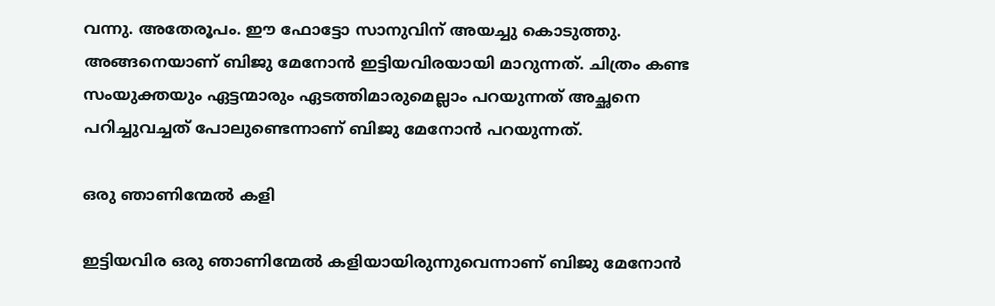വന്നു. അതേരൂപം. ഈ ഫോട്ടോ സാനുവിന് അയച്ചു കൊടുത്തു. അങ്ങനെയാണ് ബിജു മേനോന്‍ ഇട്ടിയവിരയായി മാറുന്നത്. ചിത്രം കണ്ട സംയുക്തയും ഏട്ടന്മാരും ഏടത്തിമാരുമെല്ലാം പറയുന്നത് അച്ഛനെ പറിച്ചുവച്ചത് പോലുണ്ടെന്നാണ് ബിജു മേനോന്‍ പറയുന്നത്.

ഒരു ഞാണിന്മേല്‍ കളി

ഇട്ടിയവിര ഒരു ഞാണിന്മേല്‍ കളിയായിരുന്നുവെന്നാണ് ബിജു മേനോന്‍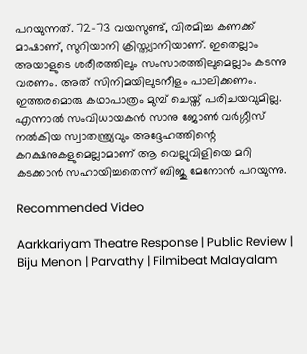പറയുന്നത്. 72-73 വയസുണ്ട്, വിരമിച്ച കണക്ക് മാഷാണ്, സുറിയാനി ക്രിസ്ത്യാനിയാണ്. ഇതെല്ലാം അയാളുടെ ശരീരത്തിലും സംസാരത്തിലുമെല്ലാം കടന്നു വരണം. അത് സിനിമയിലുടനീളം പാലിക്കണം. ഇത്തരമൊരു കഥാപാത്രം മുമ്പ് ചെയ്ത് പരിചയവുമില്ല. എന്നാല്‍ സംവിധായകന്‍ സാനു ജോണ്‍ വര്‍ഗ്ഗീസ് നല്‍കിയ സ്വാതന്ത്ര്യവും അദ്ദേഹത്തിന്റെ കറക്ഷനുകളുമെല്ലാമാണ് ആ വെല്ലുവിളിയെ മറി കടക്കാന്‍ സഹായിച്ചതെന്ന് ബിജു മേനോന്‍ പറയുന്നു.

Recommended Video

Aarkkariyam Theatre Response | Public Review | Biju Menon | Parvathy | Filmibeat Malayalam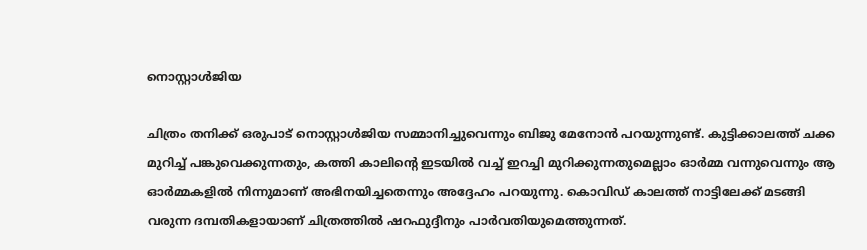നൊസ്റ്റാള്‍ജിയ

ചിത്രം തനിക്ക് ഒരുപാട് നൊസ്റ്റാള്‍ജിയ സമ്മാനിച്ചുവെന്നും ബിജു മേനോന്‍ പറയുന്നുണ്ട്. കുട്ടിക്കാലത്ത് ചക്ക മുറിച്ച് പങ്കുവെക്കുന്നതും, കത്തി കാലിന്റെ ഇടയില്‍ വച്ച് ഇറച്ചി മുറിക്കുന്നതുമെല്ലാം ഓര്‍മ്മ വന്നുവെന്നും ആ ഓര്‍മ്മകളില്‍ നിന്നുമാണ് അഭിനയിച്ചതെന്നും അദ്ദേഹം പറയുന്നു. കൊവിഡ് കാലത്ത് നാട്ടിലേക്ക് മടങ്ങി വരുന്ന ദമ്പതികളായാണ് ചിത്രത്തില്‍ ഷറഫുദ്ദീനും പാര്‍വതിയുമെത്തുന്നത്.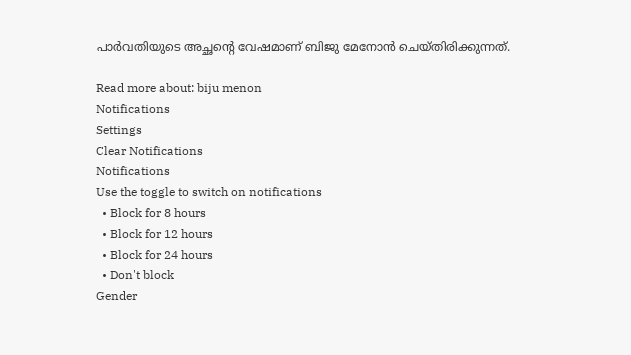പാര്‍വതിയുടെ അച്ഛന്റെ വേഷമാണ് ബിജു മേനോന്‍ ചെയ്തിരിക്കുന്നത്.

Read more about: biju menon
Notifications
Settings
Clear Notifications
Notifications
Use the toggle to switch on notifications
  • Block for 8 hours
  • Block for 12 hours
  • Block for 24 hours
  • Don't block
Gender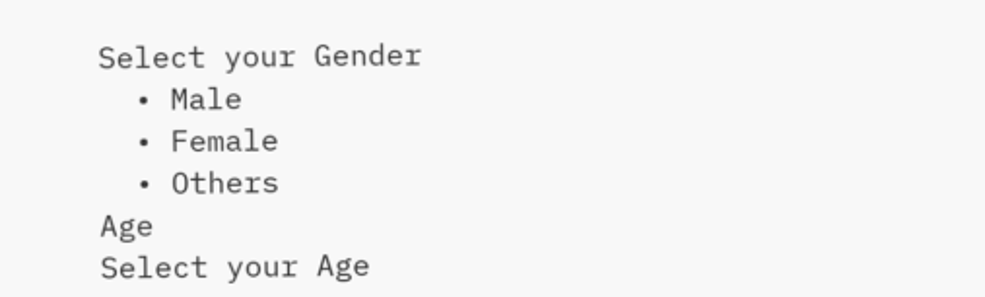Select your Gender
  • Male
  • Female
  • Others
Age
Select your Age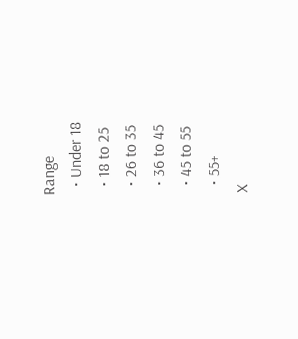Range
  • Under 18
  • 18 to 25
  • 26 to 35
  • 36 to 45
  • 45 to 55
  • 55+
X